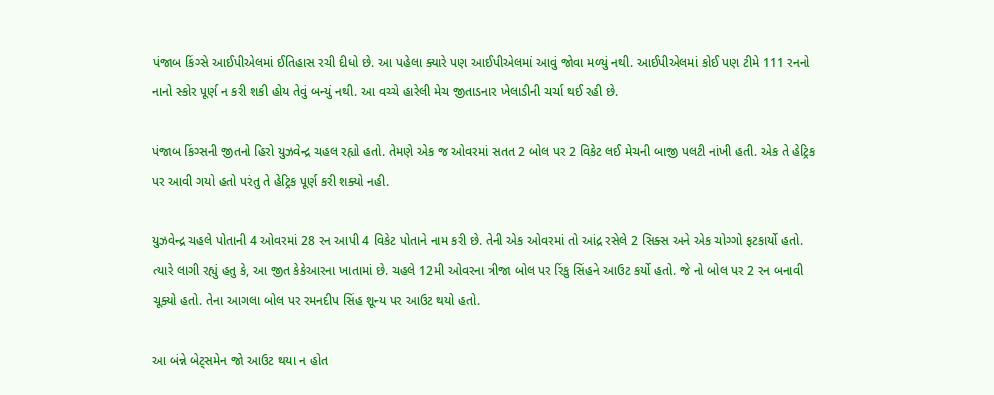પંજાબ કિંગ્સે આઈપીએલમાં ઈતિહાસ રચી દીધો છે. આ પહેલા ક્યારે પણ આઈપીએલમાં આવું જોવા મળ્યું નથી. આઈપીએલમાં કોઈ પણ ટીમે 111 રનનો નાનો સ્કોર પૂર્ણ ન કરી શકી હોય તેવું બન્યું નથી. આ વચ્ચે હારેલી મેચ જીતાડનાર ખેલાડીની ચર્ચા થઈ રહી છે.

પંજાબ કિંગ્સની જીતનો હિરો યુઝવેન્દ્ર ચહલ રહ્યો હતો. તેમણે એક જ ઓવરમાં સતત 2 બોલ પર 2 વિકેટ લઈ મેચની બાજી પલટી નાંખી હતી. એક તે હેટ્રિક પર આવી ગયો હતો પરંતુ તે હેટ્રિક પૂર્ણ કરી શક્યો નહી.

યુઝવેન્દ્ર ચહલે પોતાની 4 ઓવરમાં 28 રન આપી 4 વિકેટ પોતાને નામ કરી છે. તેની એક ઓવરમાં તો આંદ્ર રસેલે 2 સિક્સ અને એક ચોગ્ગો ફટકાર્યો હતો. ત્યારે લાગી રહ્યું હતુ કે, આ જીત કેકેઆરના ખાતામાં છે. ચહલે 12મી ઓવરના ત્રીજા બોલ પર રિંકુ સિંહને આઉટ કર્યો હતો. જે નો બોલ પર 2 રન બનાવી ચૂક્યો હતો. તેના આગલા બોલ પર રમનદીપ સિંહ શૂન્ય પર આઉટ થયો હતો.

આ બંન્ને બેટ્સમેન જો આઉટ થયા ન હોત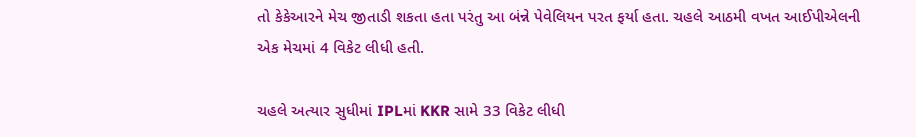તો કેકેઆરને મેચ જીતાડી શકતા હતા પરંતુ આ બંન્ને પેવેલિયન પરત ફર્યા હતા. ચહલે આઠમી વખત આઈપીએલની એક મેચમાં 4 વિકેટ લીધી હતી.

ચહલે અત્યાર સુધીમાં IPLમાં KKR સામે 33 વિકેટ લીધી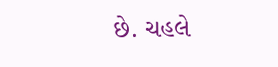છે. ચહલે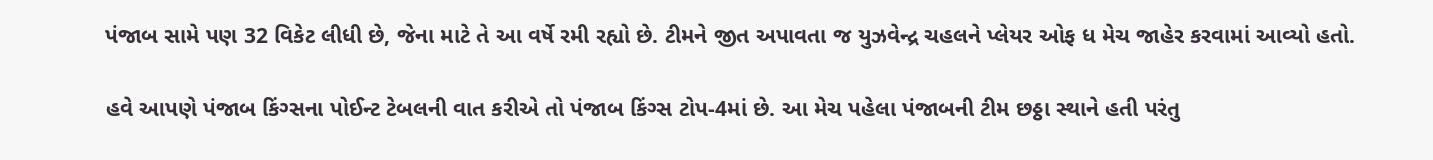પંજાબ સામે પણ 32 વિકેટ લીધી છે, જેના માટે તે આ વર્ષે રમી રહ્યો છે. ટીમને જીત અપાવતા જ યુઝવેન્દ્ર ચહલને પ્લેયર ઓફ ધ મેચ જાહેર કરવામાં આવ્યો હતો.

હવે આપણે પંજાબ કિંગ્સના પોઈન્ટ ટેબલની વાત કરીએ તો પંજાબ કિંગ્સ ટોપ-4માં છે. આ મેચ પહેલા પંજાબની ટીમ છઠ્ઠા સ્થાને હતી પરંતુ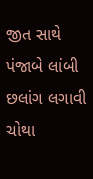જીત સાથે પંજાબે લાંબી છલાંગ લગાવી ચોથા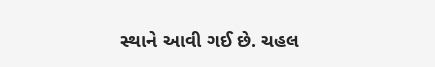સ્થાને આવી ગઈ છે. ચહલ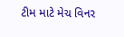ટીમ માટે મેચ વિનર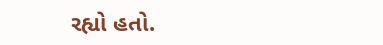રહ્યો હતો.